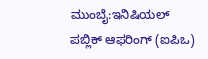ಮುಂಬೈ:ಇನಿಷಿಯಲ್ ಪಬ್ಲಿಕ್ ಆಫರಿಂಗ್ (ಐಪಿಒ)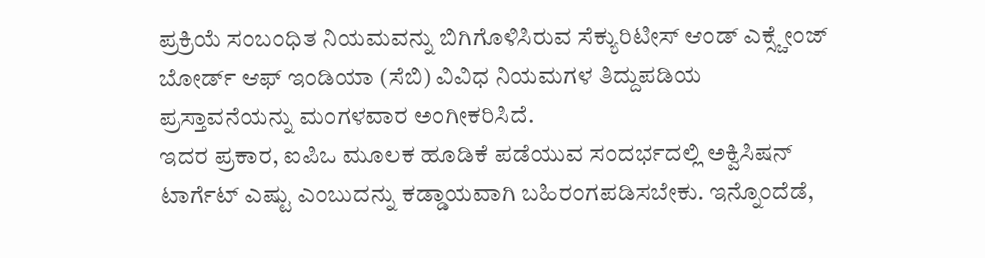ಪ್ರಕ್ರಿಯೆ ಸಂಬಂಧಿತ ನಿಯಮವನ್ನು ಬಿಗಿಗೊಳಿಸಿರುವ ಸೆಕ್ಯುರಿಟೀಸ್ ಆಂಡ್ ಎಕ್ಸ್ಚೇಂಜ್ ಬೋರ್ಡ್ ಆಫ್ ಇಂಡಿಯಾ (ಸೆಬಿ) ವಿವಿಧ ನಿಯಮಗಳ ತಿದ್ದುಪಡಿಯ ಪ್ರಸ್ತಾವನೆಯನ್ನು ಮಂಗಳವಾರ ಅಂಗೀಕರಿಸಿದೆ.
ಇದರ ಪ್ರಕಾರ, ಐಪಿಒ ಮೂಲಕ ಹೂಡಿಕೆ ಪಡೆಯುವ ಸಂದರ್ಭದಲ್ಲಿ ಅಕ್ವಿಸಿಷನ್ ಟಾರ್ಗೆಟ್ ಎಷ್ಟು ಎಂಬುದನ್ನು ಕಡ್ಡಾಯವಾಗಿ ಬಹಿರಂಗಪಡಿಸಬೇಕು. ಇನ್ನೊಂದೆಡೆ,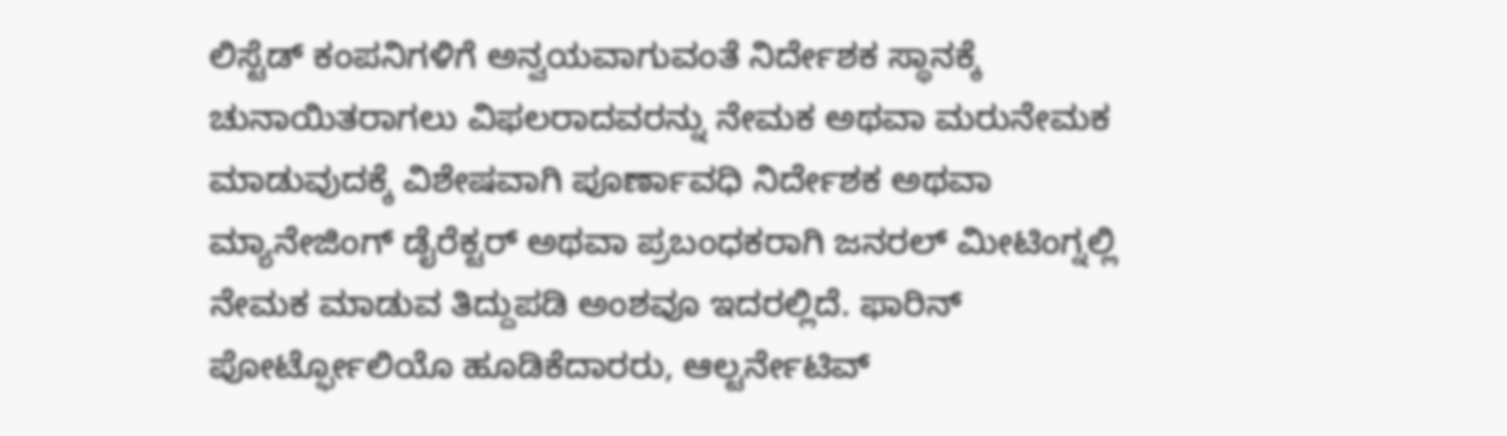ಲಿಸ್ಟೆಡ್ ಕಂಪನಿಗಳಿಗೆ ಅನ್ವಯವಾಗುವಂತೆ ನಿರ್ದೇಶಕ ಸ್ಥಾನಕ್ಕೆ ಚುನಾಯಿತರಾಗಲು ವಿಫಲರಾದವರನ್ನು ನೇಮಕ ಅಥವಾ ಮರುನೇಮಕ ಮಾಡುವುದಕ್ಕೆ ವಿಶೇಷವಾಗಿ ಪೂರ್ಣಾವಧಿ ನಿರ್ದೇಶಕ ಅಥವಾ ಮ್ಯಾನೇಜಿಂಗ್ ಡೈರೆಕ್ಟರ್ ಅಥವಾ ಪ್ರಬಂಧಕರಾಗಿ ಜನರಲ್ ಮೀಟಿಂಗ್ನಲ್ಲಿ ನೇಮಕ ಮಾಡುವ ತಿದ್ದುಪಡಿ ಅಂಶವೂ ಇದರಲ್ಲಿದೆ. ಫಾರಿನ್ ಪೋರ್ಟ್ಫೋಲಿಯೊ ಹೂಡಿಕೆದಾರರು, ಆಲ್ಟರ್ನೇಟಿವ್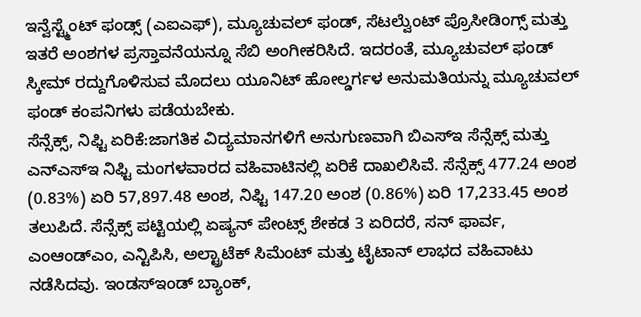ಇನ್ವೆಸ್ಟ್ಮೆಂಟ್ ಫಂಡ್ಸ್ (ಎಐಎಫ್), ಮ್ಯೂಚುವಲ್ ಫಂಡ್, ಸೆಟಲ್ವೆುಂಟ್ ಪ್ರೊಸೀಡಿಂಗ್ಸ್ ಮತ್ತು ಇತರೆ ಅಂಶಗಳ ಪ್ರಸ್ತಾವನೆಯನ್ನೂ ಸೆಬಿ ಅಂಗೀಕರಿಸಿದೆ. ಇದರಂತೆ, ಮ್ಯೂಚುವಲ್ ಫಂಡ್ ಸ್ಕೀಮ್ ರದ್ದುಗೊಳಿಸುವ ಮೊದಲು ಯೂನಿಟ್ ಹೋಲ್ಡರ್ಗಳ ಅನುಮತಿಯನ್ನು ಮ್ಯೂಚುವಲ್ ಫಂಡ್ ಕಂಪನಿಗಳು ಪಡೆಯಬೇಕು.
ಸೆನ್ಸೆಕ್ಸ್, ನಿಫ್ಟಿ ಏರಿಕೆ:ಜಾಗತಿಕ ವಿದ್ಯಮಾನಗಳಿಗೆ ಅನುಗುಣವಾಗಿ ಬಿಎಸ್ಇ ಸೆನ್ಸೆಕ್ಸ್ ಮತ್ತು ಎನ್ಎಸ್ಇ ನಿಫ್ಟಿ ಮಂಗಳವಾರದ ವಹಿವಾಟಿನಲ್ಲಿ ಏರಿಕೆ ದಾಖಲಿಸಿವೆ. ಸೆನ್ಸೆಕ್ಸ್ 477.24 ಅಂಶ (0.83%) ಏರಿ 57,897.48 ಅಂಶ, ನಿಫ್ಟಿ 147.20 ಅಂಶ (0.86%) ಏರಿ 17,233.45 ಅಂಶ ತಲುಪಿದೆ. ಸೆನ್ಸೆಕ್ಸ್ ಪಟ್ಟಿಯಲ್ಲಿ ಏಷ್ಯನ್ ಪೇಂಟ್ಸ್ ಶೇಕಡ 3 ಏರಿದರೆ, ಸನ್ ಫಾರ್ವ, ಎಂಆಂಡ್ಎಂ, ಎನ್ಟಿಪಿಸಿ, ಅಲ್ಟ್ರಾಟೆಕ್ ಸಿಮೆಂಟ್ ಮತ್ತು ಟೈಟಾನ್ ಲಾಭದ ವಹಿವಾಟು ನಡೆಸಿದವು. ಇಂಡಸ್ಇಂಡ್ ಬ್ಯಾಂಕ್,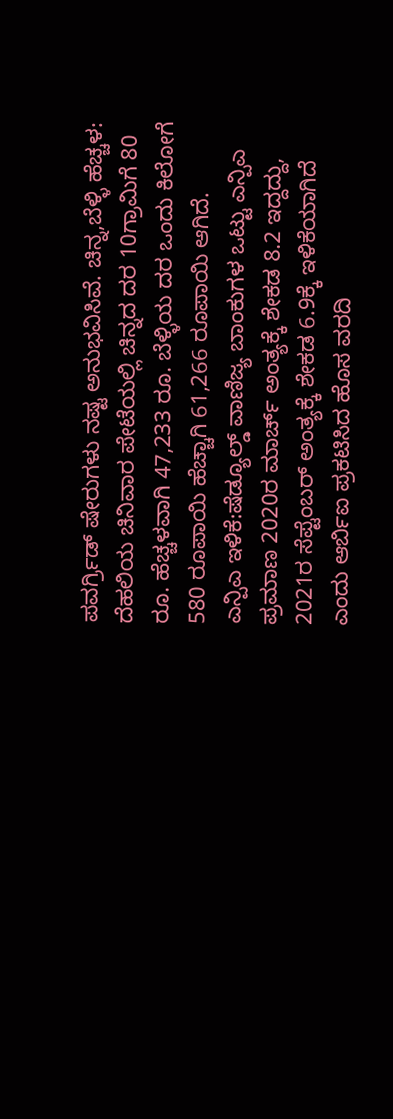ಪವರ್ಗ್ರಿಡ್ ಷೇರುಗಳು ನಷ್ಟ ಅನುಭವಿಸಿವೆ. ಚಿನ್ನ,ಬೆಳ್ಳಿ ಹೆಚ್ಚಳ: ದೆಹಲಿಯ ಚಿನಿವಾರ ಪೇಟೆಯಲ್ಲಿ ಚಿನ್ನದ ದರ 10ಗ್ರಾಮಿಗೆ 80 ರೂ. ಹೆಚ್ಚಳವಾಗಿ 47,233 ರೂ. ಬೆಳ್ಳಿಯ ದರ ಒಂದು ಕಿಲೋಗೆ 580 ರೂಪಾಯಿ ಹೆಚ್ಚಾಗಿ 61,266 ರೂಪಾಯಿ ಆಗಿದೆ.
ಎನ್ಪಿಎ ಇಳಿಕೆ:ಷೆಡ್ಯೂಲ್ಡ್ ವಾಣಿಜ್ಯ ಬಾಂಕುಗಳ ಒಟ್ಟು ಎನ್ಪಿಎ ಪ್ರಮಾಣ 2020ರ ಮಾರ್ಚ್ ಅಂತ್ಯಕ್ಕೆ ಶೇಕಡ 8.2 ಇದ್ದದ್ದು, 2021ರ ಸೆಪ್ಟೆಂಬರ್ ಅಂತ್ಯಕ್ಕೆ ಶೇಕಡ 6.9ಕ್ಕೆ ಇಳಿಕೆಯಾಗಿದೆ ಎಂದು ಆರ್ಬಿಐ ಪ್ರಕಟಿಸಿದ ಹೊಸ ವರದಿ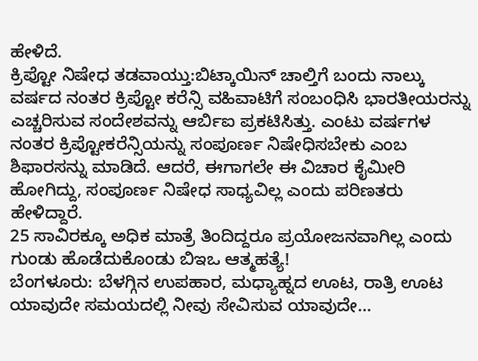ಹೇಳಿದೆ.
ಕ್ರಿಪ್ಟೋ ನಿಷೇಧ ತಡವಾಯ್ತು:ಬಿಟ್ಕಾಯಿನ್ ಚಾಲ್ತಿಗೆ ಬಂದು ನಾಲ್ಕು ವರ್ಷದ ನಂತರ ಕ್ರಿಪ್ಟೋ ಕರೆನ್ಸಿ ವಹಿವಾಟಿಗೆ ಸಂಬಂಧಿಸಿ ಭಾರತೀಯರನ್ನು ಎಚ್ಚರಿಸುವ ಸಂದೇಶವನ್ನು ಆರ್ಬಿಐ ಪ್ರಕಟಿಸಿತ್ತು. ಎಂಟು ವರ್ಷಗಳ ನಂತರ ಕ್ರಿಪ್ಟೋಕರೆನ್ಸಿಯನ್ನು ಸಂಪೂರ್ಣ ನಿಷೇಧಿಸಬೇಕು ಎಂಬ ಶಿಫಾರಸನ್ನು ಮಾಡಿದೆ. ಆದರೆ, ಈಗಾಗಲೇ ಈ ವಿಚಾರ ಕೈಮೀರಿ ಹೋಗಿದ್ದು, ಸಂಪೂರ್ಣ ನಿಷೇಧ ಸಾಧ್ಯವಿಲ್ಲ ಎಂದು ಪರಿಣತರು ಹೇಳಿದ್ದಾರೆ.
25 ಸಾವಿರಕ್ಕೂ ಅಧಿಕ ಮಾತ್ರೆ ತಿಂದಿದ್ದರೂ ಪ್ರಯೋಜನವಾಗಿಲ್ಲ ಎಂದು ಗುಂಡು ಹೊಡೆದುಕೊಂಡು ಬಿಇಒ ಆತ್ಮಹತ್ಯೆ!
ಬೆಂಗಳೂರು: ಬೆಳಗ್ಗಿನ ಉಪಹಾರ, ಮಧ್ಯಾಹ್ನದ ಊಟ, ರಾತ್ರಿ ಊಟ ಯಾವುದೇ ಸಮಯದಲ್ಲಿ ನೀವು ಸೇವಿಸುವ ಯಾವುದೇ…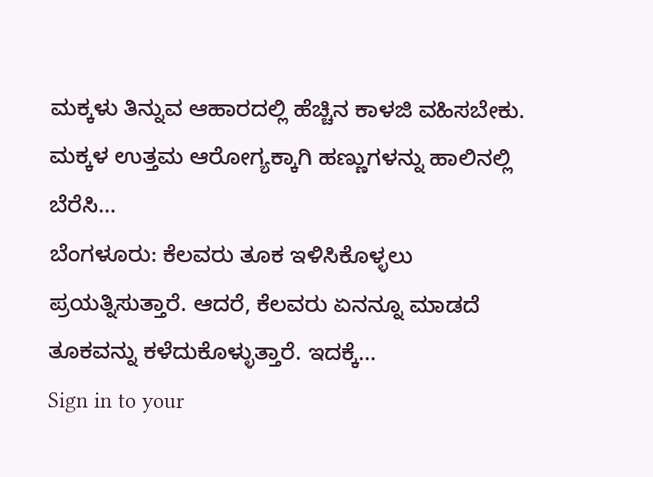ಮಕ್ಕಳು ತಿನ್ನುವ ಆಹಾರದಲ್ಲಿ ಹೆಚ್ಚಿನ ಕಾಳಜಿ ವಹಿಸಬೇಕು. ಮಕ್ಕಳ ಉತ್ತಮ ಆರೋಗ್ಯಕ್ಕಾಗಿ ಹಣ್ಣುಗಳನ್ನು ಹಾಲಿನಲ್ಲಿ ಬೆರೆಸಿ…
ಬೆಂಗಳೂರು: ಕೆಲವರು ತೂಕ ಇಳಿಸಿಕೊಳ್ಳಲು ಪ್ರಯತ್ನಿಸುತ್ತಾರೆ. ಆದರೆ, ಕೆಲವರು ಏನನ್ನೂ ಮಾಡದೆ ತೂಕವನ್ನು ಕಳೆದುಕೊಳ್ಳುತ್ತಾರೆ. ಇದಕ್ಕೆ…
Sign in to your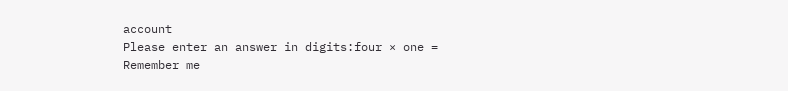account
Please enter an answer in digits:four × one =
Remember me